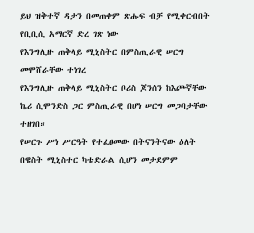ይህ ዝቅተኛ ዳታን በመጠቀም ጽሑፍ ብቻ የሚቀርብበት የቢቢሲ አማርኛ ድረ ገጽ ነው
የእንግሊዙ ጠቅላይ ሚኒስትር በምስጢራዊ ሠርግ መሞሸራቸው ተነገረ
የእንግሊዙ ጠቅላይ ሚኒስትር ቦሪስ ጆንሰን ከእጮኛቸው ኬሪ ሲሞንድስ ጋር ምስጢራዊ በሆነ ሠርግ መጋባታቸው ተዘገበ።
የሠርጉ ሥነ ሥርዓት የተፈፀመው በትናንትናው ዕለት በዌስት ሚኒስተር ካቴድራል ሲሆን መታደምም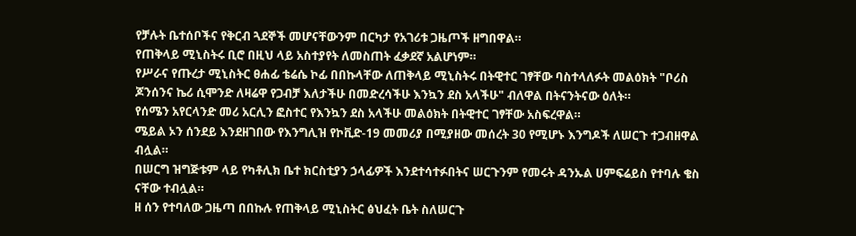የቻሉት ቤተሰቦችና የቅርብ ጓደኞች መሆናቸውንም በርካታ የአገሪቱ ጋዜጦች ዘግበዋል።
የጠቅላይ ሚኒስትሩ ቢሮ በዚህ ላይ አስተያየት ለመስጠት ፈቃደኛ አልሆነም።
የሥራና የጡረታ ሚኒስትር ፀሐፊ ቴሬሴ ኮፊ በበኩላቸው ለጠቅላይ ሚኒስትሩ በትዊተር ገፃቸው ባስተላለፉት መልዕክት "ቦሪስ ጆንሰንና ኬሪ ሲሞንድ ለዛሬዋ የጋብቻ እለታችሁ በመድረሳችሁ እንኳን ደስ አላችሁ" ብለዋል በትናንትናው ዕለት።
የሰሜን አየርላንድ መሪ አርሊን ፎስተር የእንኳን ደስ አላችሁ መልዕክት በትዊተር ገፃቸው አስፍረዋል።
ሜይል ኦን ሰንደይ እንደዘገበው የእንግሊዝ የኮቪድ-19 መመሪያ በሚያዘው መሰረት 30 የሚሆኑ እንግዶች ለሠርጉ ተጋብዘዋል ብሏል።
በሠርግ ዝግጅቱም ላይ የካቶሊክ ቤተ ክርስቲያን ኃላፊዎች እንደተሳተፉበትና ሠርጉንም የመሩት ዳንኡል ሀምፍሬይስ የተባሉ ቄስ ናቸው ተብሏል።
ዘ ሰን የተባለው ጋዜጣ በበኩሉ የጠቅላይ ሚኒስትር ፅህፈት ቤት ስለሠርጉ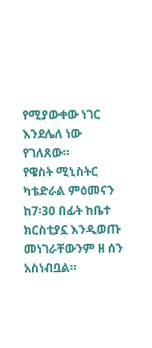የሚያውቀው ነገር እንደሌለ ነው የገለጸው።
የዌስት ሚኒስትር ካቴድራል ምዕመናን ከ7፡30 በፊት ከቤተ ክርስቲያኗ እንዲወጡ መነገራቸውንም ዘ ሰን አስነብቧል።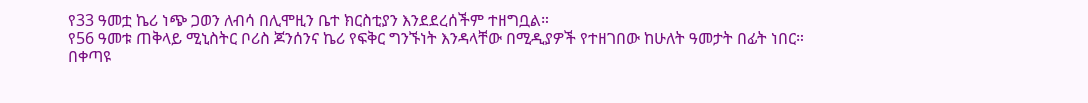የ33 ዓመቷ ኬሪ ነጭ ጋወን ለብሳ በሊሞዚን ቤተ ክርስቲያን እንደደረሰችም ተዘግቧል።
የ56 ዓመቱ ጠቅላይ ሚኒስትር ቦሪስ ጆንሰንና ኬሪ የፍቅር ግንኙነት እንዳላቸው በሚዲያዎች የተዘገበው ከሁለት ዓመታት በፊት ነበር።
በቀጣዩ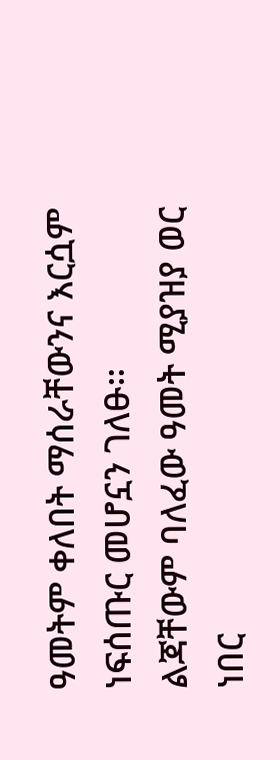ዓመትም ቀለበት ማሰራቸውንና እርሷም ነፍሰጡር መሆኗን ገለፁ።
ልጃቸውም ባለፈው ዓመት ሚያዝያ ወር ነበር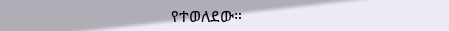የተወለደው።